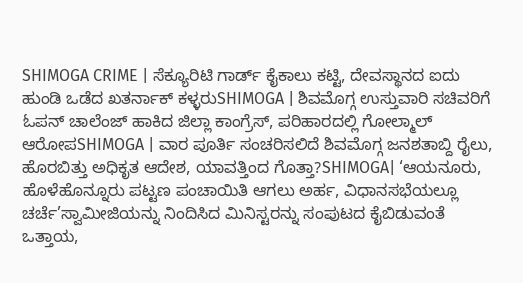SHIMOGA CRIME | ಸೆಕ್ಯೂರಿಟಿ ಗಾರ್ಡ್ ಕೈಕಾಲು ಕಟ್ಟಿ, ದೇವಸ್ಥಾನದ ಐದು ಹುಂಡಿ ಒಡೆದ ಖತರ್ನಾಕ್ ಕಳ್ಳರುSHIMOGA | ಶಿವಮೊಗ್ಗ ಉಸ್ತುವಾರಿ ಸಚಿವರಿಗೆ ಓಪನ್ ಚಾಲೆಂಜ್ ಹಾಕಿದ ಜಿಲ್ಲಾ ಕಾಂಗ್ರೆಸ್, ಪರಿಹಾರದಲ್ಲಿ ಗೋಲ್ಮಾಲ್ ಆರೋಪSHIMOGA | ವಾರ ಪೂರ್ತಿ ಸಂಚರಿಸಲಿದೆ ಶಿವಮೊಗ್ಗ ಜನಶತಾಬ್ದಿ ರೈಲು, ಹೊರಬಿತ್ತು ಅಧಿಕೃತ ಆದೇಶ, ಯಾವತ್ತಿಂದ ಗೊತ್ತಾ?SHIMOGA| ‘ಆಯನೂರು, ಹೊಳೆಹೊನ್ನೂರು ಪಟ್ಟಣ ಪಂಚಾಯಿತಿ ಆಗಲು ಅರ್ಹ, ವಿಧಾನಸಭೆಯಲ್ಲೂ ಚರ್ಚೆ’ಸ್ವಾಮೀಜಿಯನ್ನು ನಿಂದಿಸಿದ ಮಿನಿಸ್ಟರನ್ನು ಸಂಪುಟದ ಕೈಬಿಡುವಂತೆ ಒತ್ತಾಯ,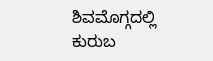ಶಿವಮೊಗ್ಗದಲ್ಲಿ ಕುರುಬ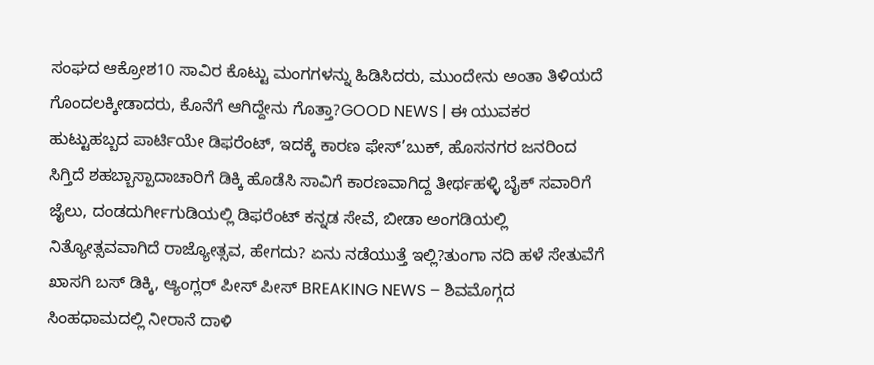ಸಂಘದ ಆಕ್ರೋಶ10 ಸಾವಿರ ಕೊಟ್ಟು ಮಂಗಗಳನ್ನು ಹಿಡಿಸಿದರು, ಮುಂದೇನು ಅಂತಾ ತಿಳಿಯದೆ ಗೊಂದಲಕ್ಕೀಡಾದರು, ಕೊನೆಗೆ ಆಗಿದ್ದೇನು ಗೊತ್ತಾ?GOOD NEWS | ಈ ಯುವಕರ ಹುಟ್ಟುಹಬ್ಬದ ಪಾರ್ಟಿಯೇ ಡಿಫರೆಂಟ್, ಇದಕ್ಕೆ ಕಾರಣ ಫೇಸ್’ಬುಕ್, ಹೊಸನಗರ ಜನರಿಂದ ಸಿಗ್ತಿದೆ ಶಹಬ್ಬಾಸ್ಪಾದಾಚಾರಿಗೆ ಡಿಕ್ಕಿ ಹೊಡೆಸಿ ಸಾವಿಗೆ ಕಾರಣವಾಗಿದ್ದ ತೀರ್ಥಹಳ್ಳಿ ಬೈಕ್ ಸವಾರಿಗೆ ಜೈಲು, ದಂಡದುರ್ಗೀಗುಡಿಯಲ್ಲಿ ಡಿಫರೆಂಟ್ ಕನ್ನಡ ಸೇವೆ, ಬೀಡಾ ಅಂಗಡಿಯಲ್ಲಿ ನಿತ್ಯೋತ್ಸವವಾಗಿದೆ ರಾಜ್ಯೋತ್ಸವ, ಹೇಗದು? ಏನು ನಡೆಯುತ್ತೆ ಇಲ್ಲಿ?ತುಂಗಾ ನದಿ ಹಳೆ ಸೇತುವೆಗೆ ಖಾಸಗಿ ಬಸ್ ಡಿಕ್ಕಿ, ಆ್ಯಂಗ್ಲರ್ ಪೀಸ್ ಪೀಸ್ BREAKING NEWS – ಶಿವಮೊಗ್ಗದ ಸಿಂಹಧಾಮದಲ್ಲಿ ನೀರಾನೆ ದಾಳಿ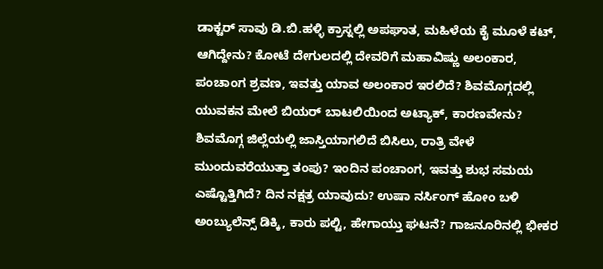ಡಾಕ್ಟರ್ ಸಾವು ಡಿ.ಬಿ.ಹಳ್ಳಿ ಕ್ರಾಸ್ನಲ್ಲಿ ಅಪಘಾತ, ಮಹಿಳೆಯ ಕೈ ಮೂಳೆ ಕಟ್, ಆಗಿದ್ದೇನು? ಕೋಟೆ ದೇಗುಲದಲ್ಲಿ ದೇವರಿಗೆ ಮಹಾವಿಷ್ಣು ಅಲಂಕಾರ, ಪಂಚಾಂಗ ಶ್ರವಣ, ಇವತ್ತು ಯಾವ ಅಲಂಕಾರ ಇರಲಿದೆ? ಶಿವಮೊಗ್ಗದಲ್ಲಿ ಯುವಕನ ಮೇಲೆ ಬಿಯರ್ ಬಾಟಲಿಯಿಂದ ಅಟ್ಯಾಕ್, ಕಾರಣವೇನು? ಶಿವಮೊಗ್ಗ ಜಿಲ್ಲೆಯಲ್ಲಿ ಜಾಸ್ತಿಯಾಗಲಿದೆ ಬಿಸಿಲು, ರಾತ್ರಿ ವೇಳೆ ಮುಂದುವರೆಯುತ್ತಾ ತಂಪು? ಇಂದಿನ ಪಂಚಾಂಗ, ಇವತ್ತು ಶುಭ ಸಮಯ ಎಷ್ಟೊತ್ತಿಗಿದೆ? ದಿನ ನಕ್ಷತ್ರ ಯಾವುದು? ಉಷಾ ನರ್ಸಿಂಗ್ ಹೋಂ ಬಳಿ ಅಂಬ್ಯುಲೆನ್ಸ್ ಡಿಕ್ಕಿ, ಕಾರು ಪಲ್ಟಿ, ಹೇಗಾಯ್ತು ಘಟನೆ? ಗಾಜನೂರಿನಲ್ಲಿ ಭೀಕರ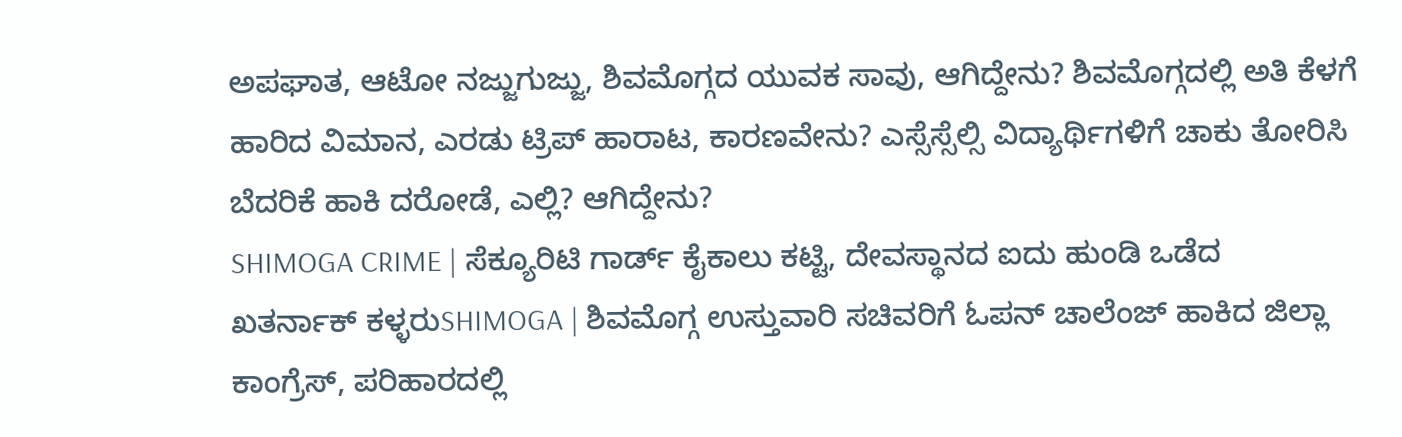ಅಪಘಾತ, ಆಟೋ ನಜ್ಜುಗುಜ್ಜು, ಶಿವಮೊಗ್ಗದ ಯುವಕ ಸಾವು, ಆಗಿದ್ದೇನು? ಶಿವಮೊಗ್ಗದಲ್ಲಿ ಅತಿ ಕೆಳಗೆ ಹಾರಿದ ವಿಮಾನ, ಎರಡು ಟ್ರಿಪ್ ಹಾರಾಟ, ಕಾರಣವೇನು? ಎಸ್ಸೆಸ್ಸೆಲ್ಸಿ ವಿದ್ಯಾರ್ಥಿಗಳಿಗೆ ಚಾಕು ತೋರಿಸಿ ಬೆದರಿಕೆ ಹಾಕಿ ದರೋಡೆ, ಎಲ್ಲಿ? ಆಗಿದ್ದೇನು?
SHIMOGA CRIME | ಸೆಕ್ಯೂರಿಟಿ ಗಾರ್ಡ್ ಕೈಕಾಲು ಕಟ್ಟಿ, ದೇವಸ್ಥಾನದ ಐದು ಹುಂಡಿ ಒಡೆದ ಖತರ್ನಾಕ್ ಕಳ್ಳರುSHIMOGA | ಶಿವಮೊಗ್ಗ ಉಸ್ತುವಾರಿ ಸಚಿವರಿಗೆ ಓಪನ್ ಚಾಲೆಂಜ್ ಹಾಕಿದ ಜಿಲ್ಲಾ ಕಾಂಗ್ರೆಸ್, ಪರಿಹಾರದಲ್ಲಿ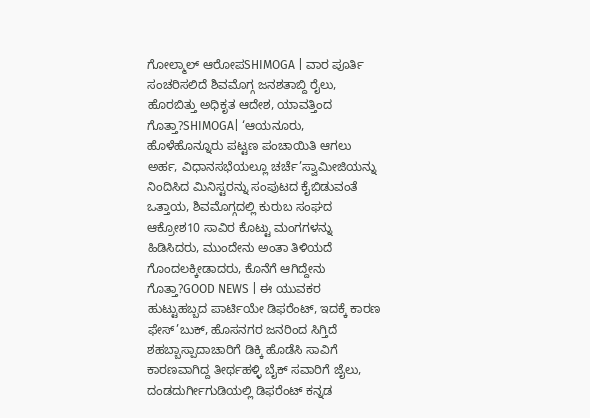ಗೋಲ್ಮಾಲ್ ಆರೋಪSHIMOGA | ವಾರ ಪೂರ್ತಿ ಸಂಚರಿಸಲಿದೆ ಶಿವಮೊಗ್ಗ ಜನಶತಾಬ್ದಿ ರೈಲು, ಹೊರಬಿತ್ತು ಅಧಿಕೃತ ಆದೇಶ, ಯಾವತ್ತಿಂದ ಗೊತ್ತಾ?SHIMOGA| ‘ಆಯನೂರು, ಹೊಳೆಹೊನ್ನೂರು ಪಟ್ಟಣ ಪಂಚಾಯಿತಿ ಆಗಲು ಅರ್ಹ, ವಿಧಾನಸಭೆಯಲ್ಲೂ ಚರ್ಚೆ’ಸ್ವಾಮೀಜಿಯನ್ನು ನಿಂದಿಸಿದ ಮಿನಿಸ್ಟರನ್ನು ಸಂಪುಟದ ಕೈಬಿಡುವಂತೆ ಒತ್ತಾಯ, ಶಿವಮೊಗ್ಗದಲ್ಲಿ ಕುರುಬ ಸಂಘದ ಆಕ್ರೋಶ10 ಸಾವಿರ ಕೊಟ್ಟು ಮಂಗಗಳನ್ನು ಹಿಡಿಸಿದರು, ಮುಂದೇನು ಅಂತಾ ತಿಳಿಯದೆ ಗೊಂದಲಕ್ಕೀಡಾದರು, ಕೊನೆಗೆ ಆಗಿದ್ದೇನು ಗೊತ್ತಾ?GOOD NEWS | ಈ ಯುವಕರ ಹುಟ್ಟುಹಬ್ಬದ ಪಾರ್ಟಿಯೇ ಡಿಫರೆಂಟ್, ಇದಕ್ಕೆ ಕಾರಣ ಫೇಸ್’ಬುಕ್, ಹೊಸನಗರ ಜನರಿಂದ ಸಿಗ್ತಿದೆ ಶಹಬ್ಬಾಸ್ಪಾದಾಚಾರಿಗೆ ಡಿಕ್ಕಿ ಹೊಡೆಸಿ ಸಾವಿಗೆ ಕಾರಣವಾಗಿದ್ದ ತೀರ್ಥಹಳ್ಳಿ ಬೈಕ್ ಸವಾರಿಗೆ ಜೈಲು, ದಂಡದುರ್ಗೀಗುಡಿಯಲ್ಲಿ ಡಿಫರೆಂಟ್ ಕನ್ನಡ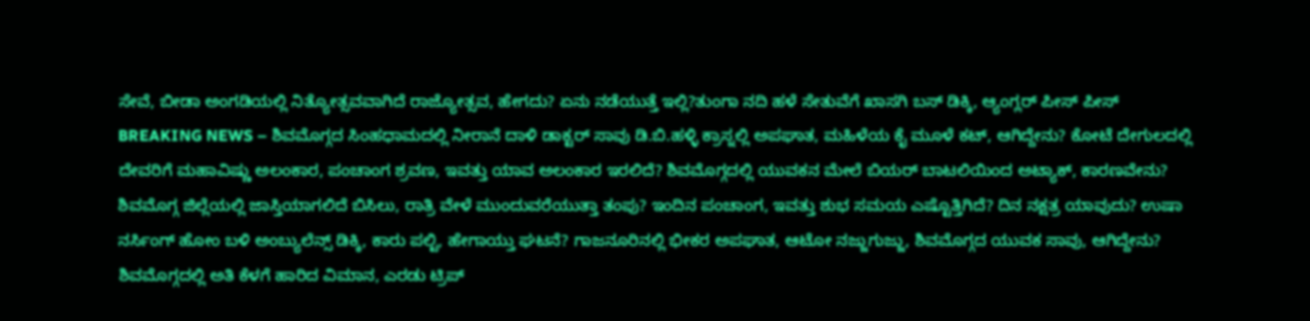ಸೇವೆ, ಬೀಡಾ ಅಂಗಡಿಯಲ್ಲಿ ನಿತ್ಯೋತ್ಸವವಾಗಿದೆ ರಾಜ್ಯೋತ್ಸವ, ಹೇಗದು? ಏನು ನಡೆಯುತ್ತೆ ಇಲ್ಲಿ?ತುಂಗಾ ನದಿ ಹಳೆ ಸೇತುವೆಗೆ ಖಾಸಗಿ ಬಸ್ ಡಿಕ್ಕಿ, ಆ್ಯಂಗ್ಲರ್ ಪೀಸ್ ಪೀಸ್ BREAKING NEWS – ಶಿವಮೊಗ್ಗದ ಸಿಂಹಧಾಮದಲ್ಲಿ ನೀರಾನೆ ದಾಳಿ ಡಾಕ್ಟರ್ ಸಾವು ಡಿ.ಬಿ.ಹಳ್ಳಿ ಕ್ರಾಸ್ನಲ್ಲಿ ಅಪಘಾತ, ಮಹಿಳೆಯ ಕೈ ಮೂಳೆ ಕಟ್, ಆಗಿದ್ದೇನು? ಕೋಟೆ ದೇಗುಲದಲ್ಲಿ ದೇವರಿಗೆ ಮಹಾವಿಷ್ಣು ಅಲಂಕಾರ, ಪಂಚಾಂಗ ಶ್ರವಣ, ಇವತ್ತು ಯಾವ ಅಲಂಕಾರ ಇರಲಿದೆ? ಶಿವಮೊಗ್ಗದಲ್ಲಿ ಯುವಕನ ಮೇಲೆ ಬಿಯರ್ ಬಾಟಲಿಯಿಂದ ಅಟ್ಯಾಕ್, ಕಾರಣವೇನು? ಶಿವಮೊಗ್ಗ ಜಿಲ್ಲೆಯಲ್ಲಿ ಜಾಸ್ತಿಯಾಗಲಿದೆ ಬಿಸಿಲು, ರಾತ್ರಿ ವೇಳೆ ಮುಂದುವರೆಯುತ್ತಾ ತಂಪು? ಇಂದಿನ ಪಂಚಾಂಗ, ಇವತ್ತು ಶುಭ ಸಮಯ ಎಷ್ಟೊತ್ತಿಗಿದೆ? ದಿನ ನಕ್ಷತ್ರ ಯಾವುದು? ಉಷಾ ನರ್ಸಿಂಗ್ ಹೋಂ ಬಳಿ ಅಂಬ್ಯುಲೆನ್ಸ್ ಡಿಕ್ಕಿ, ಕಾರು ಪಲ್ಟಿ, ಹೇಗಾಯ್ತು ಘಟನೆ? ಗಾಜನೂರಿನಲ್ಲಿ ಭೀಕರ ಅಪಘಾತ, ಆಟೋ ನಜ್ಜುಗುಜ್ಜು, ಶಿವಮೊಗ್ಗದ ಯುವಕ ಸಾವು, ಆಗಿದ್ದೇನು? ಶಿವಮೊಗ್ಗದಲ್ಲಿ ಅತಿ ಕೆಳಗೆ ಹಾರಿದ ವಿಮಾನ, ಎರಡು ಟ್ರಿಪ್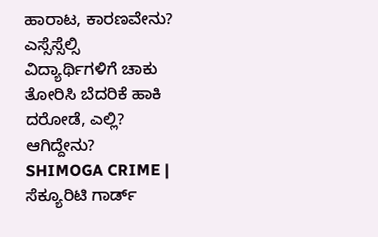ಹಾರಾಟ, ಕಾರಣವೇನು? ಎಸ್ಸೆಸ್ಸೆಲ್ಸಿ ವಿದ್ಯಾರ್ಥಿಗಳಿಗೆ ಚಾಕು ತೋರಿಸಿ ಬೆದರಿಕೆ ಹಾಕಿ ದರೋಡೆ, ಎಲ್ಲಿ? ಆಗಿದ್ದೇನು?
SHIMOGA CRIME | ಸೆಕ್ಯೂರಿಟಿ ಗಾರ್ಡ್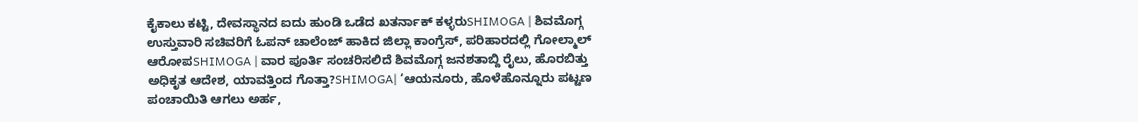ಕೈಕಾಲು ಕಟ್ಟಿ, ದೇವಸ್ಥಾನದ ಐದು ಹುಂಡಿ ಒಡೆದ ಖತರ್ನಾಕ್ ಕಳ್ಳರುSHIMOGA | ಶಿವಮೊಗ್ಗ ಉಸ್ತುವಾರಿ ಸಚಿವರಿಗೆ ಓಪನ್ ಚಾಲೆಂಜ್ ಹಾಕಿದ ಜಿಲ್ಲಾ ಕಾಂಗ್ರೆಸ್, ಪರಿಹಾರದಲ್ಲಿ ಗೋಲ್ಮಾಲ್ ಆರೋಪSHIMOGA | ವಾರ ಪೂರ್ತಿ ಸಂಚರಿಸಲಿದೆ ಶಿವಮೊಗ್ಗ ಜನಶತಾಬ್ದಿ ರೈಲು, ಹೊರಬಿತ್ತು ಅಧಿಕೃತ ಆದೇಶ, ಯಾವತ್ತಿಂದ ಗೊತ್ತಾ?SHIMOGA| ‘ಆಯನೂರು, ಹೊಳೆಹೊನ್ನೂರು ಪಟ್ಟಣ ಪಂಚಾಯಿತಿ ಆಗಲು ಅರ್ಹ,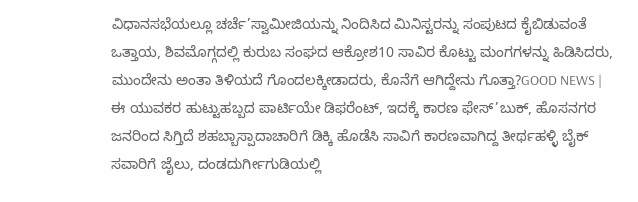ವಿಧಾನಸಭೆಯಲ್ಲೂ ಚರ್ಚೆ’ಸ್ವಾಮೀಜಿಯನ್ನು ನಿಂದಿಸಿದ ಮಿನಿಸ್ಟರನ್ನು ಸಂಪುಟದ ಕೈಬಿಡುವಂತೆ ಒತ್ತಾಯ, ಶಿವಮೊಗ್ಗದಲ್ಲಿ ಕುರುಬ ಸಂಘದ ಆಕ್ರೋಶ10 ಸಾವಿರ ಕೊಟ್ಟು ಮಂಗಗಳನ್ನು ಹಿಡಿಸಿದರು, ಮುಂದೇನು ಅಂತಾ ತಿಳಿಯದೆ ಗೊಂದಲಕ್ಕೀಡಾದರು, ಕೊನೆಗೆ ಆಗಿದ್ದೇನು ಗೊತ್ತಾ?GOOD NEWS | ಈ ಯುವಕರ ಹುಟ್ಟುಹಬ್ಬದ ಪಾರ್ಟಿಯೇ ಡಿಫರೆಂಟ್, ಇದಕ್ಕೆ ಕಾರಣ ಫೇಸ್’ಬುಕ್, ಹೊಸನಗರ ಜನರಿಂದ ಸಿಗ್ತಿದೆ ಶಹಬ್ಬಾಸ್ಪಾದಾಚಾರಿಗೆ ಡಿಕ್ಕಿ ಹೊಡೆಸಿ ಸಾವಿಗೆ ಕಾರಣವಾಗಿದ್ದ ತೀರ್ಥಹಳ್ಳಿ ಬೈಕ್ ಸವಾರಿಗೆ ಜೈಲು, ದಂಡದುರ್ಗೀಗುಡಿಯಲ್ಲಿ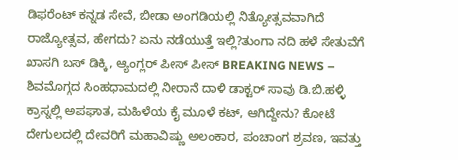ಡಿಫರೆಂಟ್ ಕನ್ನಡ ಸೇವೆ, ಬೀಡಾ ಅಂಗಡಿಯಲ್ಲಿ ನಿತ್ಯೋತ್ಸವವಾಗಿದೆ ರಾಜ್ಯೋತ್ಸವ, ಹೇಗದು? ಏನು ನಡೆಯುತ್ತೆ ಇಲ್ಲಿ?ತುಂಗಾ ನದಿ ಹಳೆ ಸೇತುವೆಗೆ ಖಾಸಗಿ ಬಸ್ ಡಿಕ್ಕಿ, ಆ್ಯಂಗ್ಲರ್ ಪೀಸ್ ಪೀಸ್ BREAKING NEWS – ಶಿವಮೊಗ್ಗದ ಸಿಂಹಧಾಮದಲ್ಲಿ ನೀರಾನೆ ದಾಳಿ ಡಾಕ್ಟರ್ ಸಾವು ಡಿ.ಬಿ.ಹಳ್ಳಿ ಕ್ರಾಸ್ನಲ್ಲಿ ಅಪಘಾತ, ಮಹಿಳೆಯ ಕೈ ಮೂಳೆ ಕಟ್, ಆಗಿದ್ದೇನು? ಕೋಟೆ ದೇಗುಲದಲ್ಲಿ ದೇವರಿಗೆ ಮಹಾವಿಷ್ಣು ಅಲಂಕಾರ, ಪಂಚಾಂಗ ಶ್ರವಣ, ಇವತ್ತು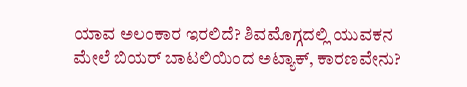ಯಾವ ಅಲಂಕಾರ ಇರಲಿದೆ? ಶಿವಮೊಗ್ಗದಲ್ಲಿ ಯುವಕನ ಮೇಲೆ ಬಿಯರ್ ಬಾಟಲಿಯಿಂದ ಅಟ್ಯಾಕ್, ಕಾರಣವೇನು?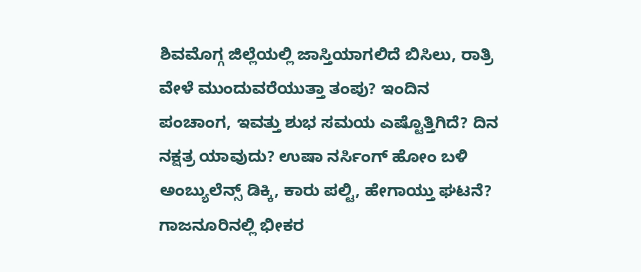ಶಿವಮೊಗ್ಗ ಜಿಲ್ಲೆಯಲ್ಲಿ ಜಾಸ್ತಿಯಾಗಲಿದೆ ಬಿಸಿಲು, ರಾತ್ರಿ ವೇಳೆ ಮುಂದುವರೆಯುತ್ತಾ ತಂಪು? ಇಂದಿನ ಪಂಚಾಂಗ, ಇವತ್ತು ಶುಭ ಸಮಯ ಎಷ್ಟೊತ್ತಿಗಿದೆ? ದಿನ ನಕ್ಷತ್ರ ಯಾವುದು? ಉಷಾ ನರ್ಸಿಂಗ್ ಹೋಂ ಬಳಿ ಅಂಬ್ಯುಲೆನ್ಸ್ ಡಿಕ್ಕಿ, ಕಾರು ಪಲ್ಟಿ, ಹೇಗಾಯ್ತು ಘಟನೆ? ಗಾಜನೂರಿನಲ್ಲಿ ಭೀಕರ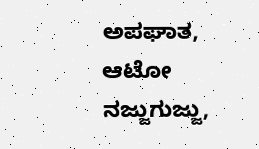ಅಪಘಾತ, ಆಟೋ ನಜ್ಜುಗುಜ್ಜು,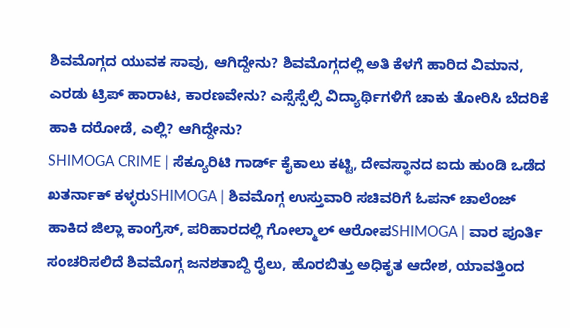ಶಿವಮೊಗ್ಗದ ಯುವಕ ಸಾವು, ಆಗಿದ್ದೇನು? ಶಿವಮೊಗ್ಗದಲ್ಲಿ ಅತಿ ಕೆಳಗೆ ಹಾರಿದ ವಿಮಾನ, ಎರಡು ಟ್ರಿಪ್ ಹಾರಾಟ, ಕಾರಣವೇನು? ಎಸ್ಸೆಸ್ಸೆಲ್ಸಿ ವಿದ್ಯಾರ್ಥಿಗಳಿಗೆ ಚಾಕು ತೋರಿಸಿ ಬೆದರಿಕೆ ಹಾಕಿ ದರೋಡೆ, ಎಲ್ಲಿ? ಆಗಿದ್ದೇನು?
SHIMOGA CRIME | ಸೆಕ್ಯೂರಿಟಿ ಗಾರ್ಡ್ ಕೈಕಾಲು ಕಟ್ಟಿ, ದೇವಸ್ಥಾನದ ಐದು ಹುಂಡಿ ಒಡೆದ ಖತರ್ನಾಕ್ ಕಳ್ಳರುSHIMOGA | ಶಿವಮೊಗ್ಗ ಉಸ್ತುವಾರಿ ಸಚಿವರಿಗೆ ಓಪನ್ ಚಾಲೆಂಜ್ ಹಾಕಿದ ಜಿಲ್ಲಾ ಕಾಂಗ್ರೆಸ್, ಪರಿಹಾರದಲ್ಲಿ ಗೋಲ್ಮಾಲ್ ಆರೋಪSHIMOGA | ವಾರ ಪೂರ್ತಿ ಸಂಚರಿಸಲಿದೆ ಶಿವಮೊಗ್ಗ ಜನಶತಾಬ್ದಿ ರೈಲು, ಹೊರಬಿತ್ತು ಅಧಿಕೃತ ಆದೇಶ, ಯಾವತ್ತಿಂದ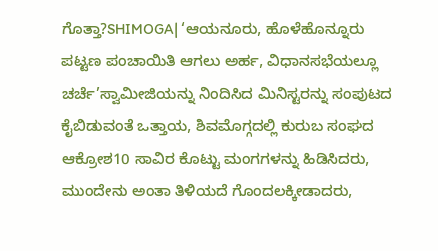ಗೊತ್ತಾ?SHIMOGA| ‘ಆಯನೂರು, ಹೊಳೆಹೊನ್ನೂರು ಪಟ್ಟಣ ಪಂಚಾಯಿತಿ ಆಗಲು ಅರ್ಹ, ವಿಧಾನಸಭೆಯಲ್ಲೂ ಚರ್ಚೆ’ಸ್ವಾಮೀಜಿಯನ್ನು ನಿಂದಿಸಿದ ಮಿನಿಸ್ಟರನ್ನು ಸಂಪುಟದ ಕೈಬಿಡುವಂತೆ ಒತ್ತಾಯ, ಶಿವಮೊಗ್ಗದಲ್ಲಿ ಕುರುಬ ಸಂಘದ ಆಕ್ರೋಶ10 ಸಾವಿರ ಕೊಟ್ಟು ಮಂಗಗಳನ್ನು ಹಿಡಿಸಿದರು, ಮುಂದೇನು ಅಂತಾ ತಿಳಿಯದೆ ಗೊಂದಲಕ್ಕೀಡಾದರು,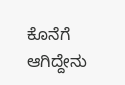ಕೊನೆಗೆ ಆಗಿದ್ದೇನು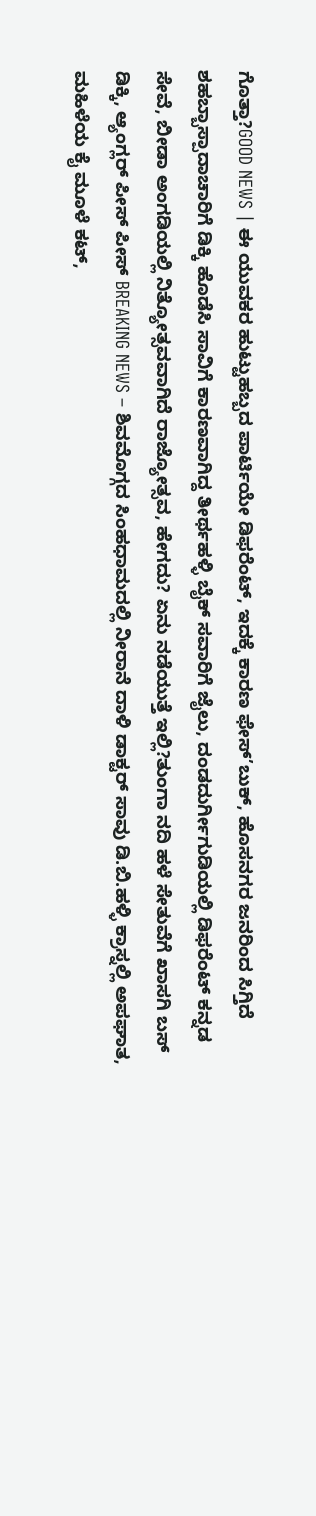ಗೊತ್ತಾ?GOOD NEWS | ಈ ಯುವಕರ ಹುಟ್ಟುಹಬ್ಬದ ಪಾರ್ಟಿಯೇ ಡಿಫರೆಂಟ್, ಇದಕ್ಕೆ ಕಾರಣ ಫೇಸ್’ಬುಕ್, ಹೊಸನಗರ ಜನರಿಂದ ಸಿಗ್ತಿದೆ ಶಹಬ್ಬಾಸ್ಪಾದಾಚಾರಿಗೆ ಡಿಕ್ಕಿ ಹೊಡೆಸಿ ಸಾವಿಗೆ ಕಾರಣವಾಗಿದ್ದ ತೀರ್ಥಹಳ್ಳಿ ಬೈಕ್ ಸವಾರಿಗೆ ಜೈಲು, ದಂಡದುರ್ಗೀಗುಡಿಯಲ್ಲಿ ಡಿಫರೆಂಟ್ ಕನ್ನಡ ಸೇವೆ, ಬೀಡಾ ಅಂಗಡಿಯಲ್ಲಿ ನಿತ್ಯೋತ್ಸವವಾಗಿದೆ ರಾಜ್ಯೋತ್ಸವ, ಹೇಗದು? ಏನು ನಡೆಯುತ್ತೆ ಇಲ್ಲಿ?ತುಂಗಾ ನದಿ ಹಳೆ ಸೇತುವೆಗೆ ಖಾಸಗಿ ಬಸ್ ಡಿಕ್ಕಿ, ಆ್ಯಂಗ್ಲರ್ ಪೀಸ್ ಪೀಸ್ BREAKING NEWS – ಶಿವಮೊಗ್ಗದ ಸಿಂಹಧಾಮದಲ್ಲಿ ನೀರಾನೆ ದಾಳಿ ಡಾಕ್ಟರ್ ಸಾವು ಡಿ.ಬಿ.ಹಳ್ಳಿ ಕ್ರಾಸ್ನಲ್ಲಿ ಅಪಘಾತ, ಮಹಿಳೆಯ ಕೈ ಮೂಳೆ ಕಟ್,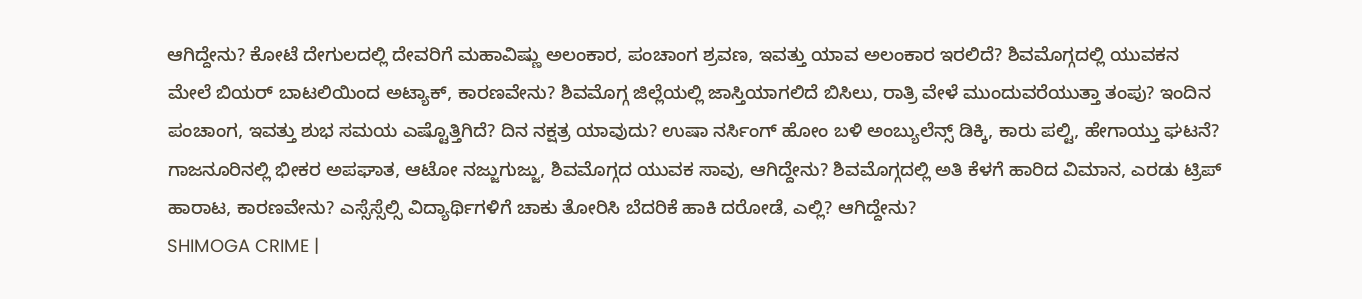ಆಗಿದ್ದೇನು? ಕೋಟೆ ದೇಗುಲದಲ್ಲಿ ದೇವರಿಗೆ ಮಹಾವಿಷ್ಣು ಅಲಂಕಾರ, ಪಂಚಾಂಗ ಶ್ರವಣ, ಇವತ್ತು ಯಾವ ಅಲಂಕಾರ ಇರಲಿದೆ? ಶಿವಮೊಗ್ಗದಲ್ಲಿ ಯುವಕನ ಮೇಲೆ ಬಿಯರ್ ಬಾಟಲಿಯಿಂದ ಅಟ್ಯಾಕ್, ಕಾರಣವೇನು? ಶಿವಮೊಗ್ಗ ಜಿಲ್ಲೆಯಲ್ಲಿ ಜಾಸ್ತಿಯಾಗಲಿದೆ ಬಿಸಿಲು, ರಾತ್ರಿ ವೇಳೆ ಮುಂದುವರೆಯುತ್ತಾ ತಂಪು? ಇಂದಿನ ಪಂಚಾಂಗ, ಇವತ್ತು ಶುಭ ಸಮಯ ಎಷ್ಟೊತ್ತಿಗಿದೆ? ದಿನ ನಕ್ಷತ್ರ ಯಾವುದು? ಉಷಾ ನರ್ಸಿಂಗ್ ಹೋಂ ಬಳಿ ಅಂಬ್ಯುಲೆನ್ಸ್ ಡಿಕ್ಕಿ, ಕಾರು ಪಲ್ಟಿ, ಹೇಗಾಯ್ತು ಘಟನೆ? ಗಾಜನೂರಿನಲ್ಲಿ ಭೀಕರ ಅಪಘಾತ, ಆಟೋ ನಜ್ಜುಗುಜ್ಜು, ಶಿವಮೊಗ್ಗದ ಯುವಕ ಸಾವು, ಆಗಿದ್ದೇನು? ಶಿವಮೊಗ್ಗದಲ್ಲಿ ಅತಿ ಕೆಳಗೆ ಹಾರಿದ ವಿಮಾನ, ಎರಡು ಟ್ರಿಪ್ ಹಾರಾಟ, ಕಾರಣವೇನು? ಎಸ್ಸೆಸ್ಸೆಲ್ಸಿ ವಿದ್ಯಾರ್ಥಿಗಳಿಗೆ ಚಾಕು ತೋರಿಸಿ ಬೆದರಿಕೆ ಹಾಕಿ ದರೋಡೆ, ಎಲ್ಲಿ? ಆಗಿದ್ದೇನು?
SHIMOGA CRIME |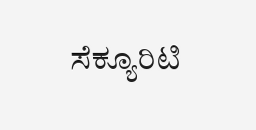ಸೆಕ್ಯೂರಿಟಿ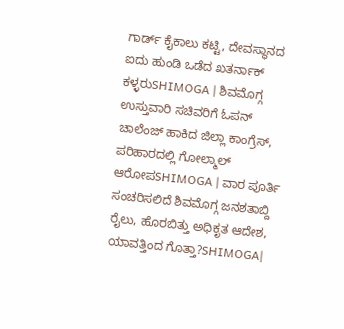ಗಾರ್ಡ್ ಕೈಕಾಲು ಕಟ್ಟಿ, ದೇವಸ್ಥಾನದ ಐದು ಹುಂಡಿ ಒಡೆದ ಖತರ್ನಾಕ್ ಕಳ್ಳರುSHIMOGA | ಶಿವಮೊಗ್ಗ ಉಸ್ತುವಾರಿ ಸಚಿವರಿಗೆ ಓಪನ್ ಚಾಲೆಂಜ್ ಹಾಕಿದ ಜಿಲ್ಲಾ ಕಾಂಗ್ರೆಸ್, ಪರಿಹಾರದಲ್ಲಿ ಗೋಲ್ಮಾಲ್ ಆರೋಪSHIMOGA | ವಾರ ಪೂರ್ತಿ ಸಂಚರಿಸಲಿದೆ ಶಿವಮೊಗ್ಗ ಜನಶತಾಬ್ದಿ ರೈಲು, ಹೊರಬಿತ್ತು ಅಧಿಕೃತ ಆದೇಶ, ಯಾವತ್ತಿಂದ ಗೊತ್ತಾ?SHIMOGA|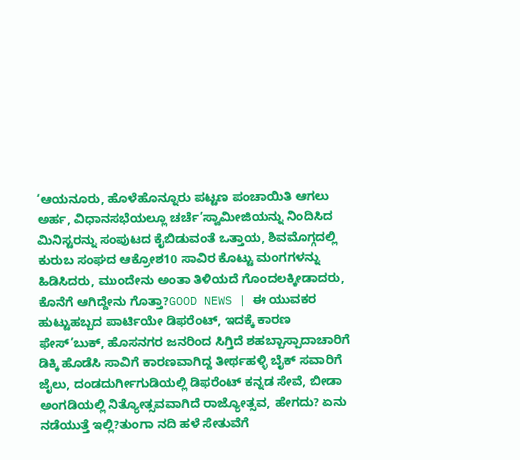‘ಆಯನೂರು, ಹೊಳೆಹೊನ್ನೂರು ಪಟ್ಟಣ ಪಂಚಾಯಿತಿ ಆಗಲು ಅರ್ಹ, ವಿಧಾನಸಭೆಯಲ್ಲೂ ಚರ್ಚೆ’ಸ್ವಾಮೀಜಿಯನ್ನು ನಿಂದಿಸಿದ ಮಿನಿಸ್ಟರನ್ನು ಸಂಪುಟದ ಕೈಬಿಡುವಂತೆ ಒತ್ತಾಯ, ಶಿವಮೊಗ್ಗದಲ್ಲಿ ಕುರುಬ ಸಂಘದ ಆಕ್ರೋಶ10 ಸಾವಿರ ಕೊಟ್ಟು ಮಂಗಗಳನ್ನು ಹಿಡಿಸಿದರು, ಮುಂದೇನು ಅಂತಾ ತಿಳಿಯದೆ ಗೊಂದಲಕ್ಕೀಡಾದರು, ಕೊನೆಗೆ ಆಗಿದ್ದೇನು ಗೊತ್ತಾ?GOOD NEWS | ಈ ಯುವಕರ ಹುಟ್ಟುಹಬ್ಬದ ಪಾರ್ಟಿಯೇ ಡಿಫರೆಂಟ್, ಇದಕ್ಕೆ ಕಾರಣ ಫೇಸ್’ಬುಕ್, ಹೊಸನಗರ ಜನರಿಂದ ಸಿಗ್ತಿದೆ ಶಹಬ್ಬಾಸ್ಪಾದಾಚಾರಿಗೆ ಡಿಕ್ಕಿ ಹೊಡೆಸಿ ಸಾವಿಗೆ ಕಾರಣವಾಗಿದ್ದ ತೀರ್ಥಹಳ್ಳಿ ಬೈಕ್ ಸವಾರಿಗೆ ಜೈಲು, ದಂಡದುರ್ಗೀಗುಡಿಯಲ್ಲಿ ಡಿಫರೆಂಟ್ ಕನ್ನಡ ಸೇವೆ, ಬೀಡಾ ಅಂಗಡಿಯಲ್ಲಿ ನಿತ್ಯೋತ್ಸವವಾಗಿದೆ ರಾಜ್ಯೋತ್ಸವ, ಹೇಗದು? ಏನು ನಡೆಯುತ್ತೆ ಇಲ್ಲಿ?ತುಂಗಾ ನದಿ ಹಳೆ ಸೇತುವೆಗೆ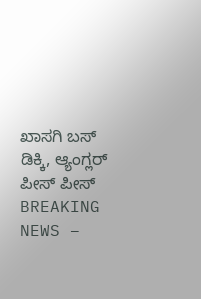ಖಾಸಗಿ ಬಸ್ ಡಿಕ್ಕಿ, ಆ್ಯಂಗ್ಲರ್ ಪೀಸ್ ಪೀಸ್ BREAKING NEWS –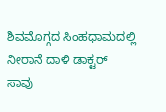ಶಿವಮೊಗ್ಗದ ಸಿಂಹಧಾಮದಲ್ಲಿ ನೀರಾನೆ ದಾಳಿ ಡಾಕ್ಟರ್ ಸಾವು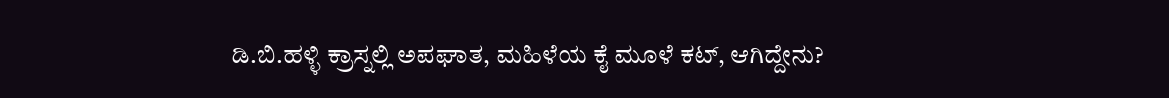ಡಿ.ಬಿ.ಹಳ್ಳಿ ಕ್ರಾಸ್ನಲ್ಲಿ ಅಪಘಾತ, ಮಹಿಳೆಯ ಕೈ ಮೂಳೆ ಕಟ್, ಆಗಿದ್ದೇನು?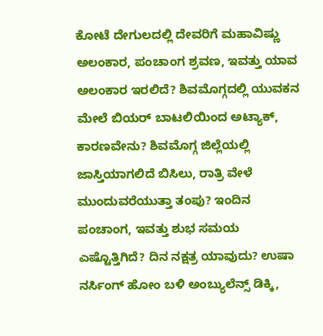ಕೋಟೆ ದೇಗುಲದಲ್ಲಿ ದೇವರಿಗೆ ಮಹಾವಿಷ್ಣು ಅಲಂಕಾರ, ಪಂಚಾಂಗ ಶ್ರವಣ, ಇವತ್ತು ಯಾವ ಅಲಂಕಾರ ಇರಲಿದೆ? ಶಿವಮೊಗ್ಗದಲ್ಲಿ ಯುವಕನ ಮೇಲೆ ಬಿಯರ್ ಬಾಟಲಿಯಿಂದ ಅಟ್ಯಾಕ್, ಕಾರಣವೇನು? ಶಿವಮೊಗ್ಗ ಜಿಲ್ಲೆಯಲ್ಲಿ ಜಾಸ್ತಿಯಾಗಲಿದೆ ಬಿಸಿಲು, ರಾತ್ರಿ ವೇಳೆ ಮುಂದುವರೆಯುತ್ತಾ ತಂಪು? ಇಂದಿನ ಪಂಚಾಂಗ, ಇವತ್ತು ಶುಭ ಸಮಯ ಎಷ್ಟೊತ್ತಿಗಿದೆ? ದಿನ ನಕ್ಷತ್ರ ಯಾವುದು? ಉಷಾ ನರ್ಸಿಂಗ್ ಹೋಂ ಬಳಿ ಅಂಬ್ಯುಲೆನ್ಸ್ ಡಿಕ್ಕಿ,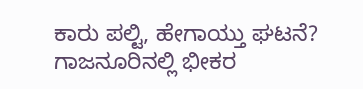ಕಾರು ಪಲ್ಟಿ, ಹೇಗಾಯ್ತು ಘಟನೆ? ಗಾಜನೂರಿನಲ್ಲಿ ಭೀಕರ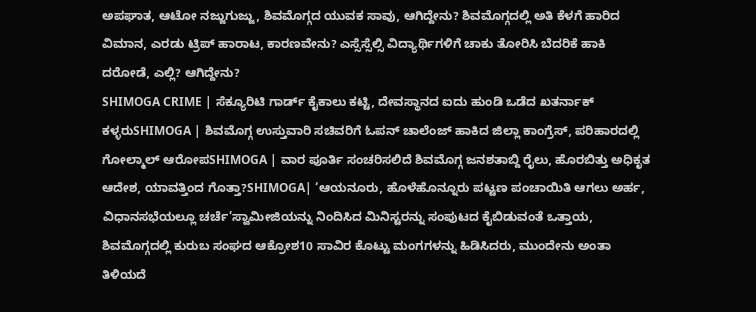ಅಪಘಾತ, ಆಟೋ ನಜ್ಜುಗುಜ್ಜು, ಶಿವಮೊಗ್ಗದ ಯುವಕ ಸಾವು, ಆಗಿದ್ದೇನು? ಶಿವಮೊಗ್ಗದಲ್ಲಿ ಅತಿ ಕೆಳಗೆ ಹಾರಿದ ವಿಮಾನ, ಎರಡು ಟ್ರಿಪ್ ಹಾರಾಟ, ಕಾರಣವೇನು? ಎಸ್ಸೆಸ್ಸೆಲ್ಸಿ ವಿದ್ಯಾರ್ಥಿಗಳಿಗೆ ಚಾಕು ತೋರಿಸಿ ಬೆದರಿಕೆ ಹಾಕಿ ದರೋಡೆ, ಎಲ್ಲಿ? ಆಗಿದ್ದೇನು?
SHIMOGA CRIME | ಸೆಕ್ಯೂರಿಟಿ ಗಾರ್ಡ್ ಕೈಕಾಲು ಕಟ್ಟಿ, ದೇವಸ್ಥಾನದ ಐದು ಹುಂಡಿ ಒಡೆದ ಖತರ್ನಾಕ್ ಕಳ್ಳರುSHIMOGA | ಶಿವಮೊಗ್ಗ ಉಸ್ತುವಾರಿ ಸಚಿವರಿಗೆ ಓಪನ್ ಚಾಲೆಂಜ್ ಹಾಕಿದ ಜಿಲ್ಲಾ ಕಾಂಗ್ರೆಸ್, ಪರಿಹಾರದಲ್ಲಿ ಗೋಲ್ಮಾಲ್ ಆರೋಪSHIMOGA | ವಾರ ಪೂರ್ತಿ ಸಂಚರಿಸಲಿದೆ ಶಿವಮೊಗ್ಗ ಜನಶತಾಬ್ದಿ ರೈಲು, ಹೊರಬಿತ್ತು ಅಧಿಕೃತ ಆದೇಶ, ಯಾವತ್ತಿಂದ ಗೊತ್ತಾ?SHIMOGA| ‘ಆಯನೂರು, ಹೊಳೆಹೊನ್ನೂರು ಪಟ್ಟಣ ಪಂಚಾಯಿತಿ ಆಗಲು ಅರ್ಹ, ವಿಧಾನಸಭೆಯಲ್ಲೂ ಚರ್ಚೆ’ಸ್ವಾಮೀಜಿಯನ್ನು ನಿಂದಿಸಿದ ಮಿನಿಸ್ಟರನ್ನು ಸಂಪುಟದ ಕೈಬಿಡುವಂತೆ ಒತ್ತಾಯ, ಶಿವಮೊಗ್ಗದಲ್ಲಿ ಕುರುಬ ಸಂಘದ ಆಕ್ರೋಶ10 ಸಾವಿರ ಕೊಟ್ಟು ಮಂಗಗಳನ್ನು ಹಿಡಿಸಿದರು, ಮುಂದೇನು ಅಂತಾ ತಿಳಿಯದೆ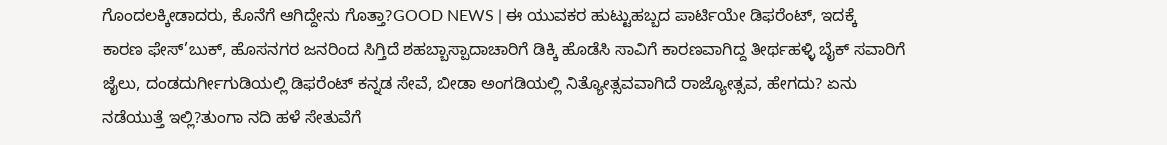ಗೊಂದಲಕ್ಕೀಡಾದರು, ಕೊನೆಗೆ ಆಗಿದ್ದೇನು ಗೊತ್ತಾ?GOOD NEWS | ಈ ಯುವಕರ ಹುಟ್ಟುಹಬ್ಬದ ಪಾರ್ಟಿಯೇ ಡಿಫರೆಂಟ್, ಇದಕ್ಕೆ ಕಾರಣ ಫೇಸ್’ಬುಕ್, ಹೊಸನಗರ ಜನರಿಂದ ಸಿಗ್ತಿದೆ ಶಹಬ್ಬಾಸ್ಪಾದಾಚಾರಿಗೆ ಡಿಕ್ಕಿ ಹೊಡೆಸಿ ಸಾವಿಗೆ ಕಾರಣವಾಗಿದ್ದ ತೀರ್ಥಹಳ್ಳಿ ಬೈಕ್ ಸವಾರಿಗೆ ಜೈಲು, ದಂಡದುರ್ಗೀಗುಡಿಯಲ್ಲಿ ಡಿಫರೆಂಟ್ ಕನ್ನಡ ಸೇವೆ, ಬೀಡಾ ಅಂಗಡಿಯಲ್ಲಿ ನಿತ್ಯೋತ್ಸವವಾಗಿದೆ ರಾಜ್ಯೋತ್ಸವ, ಹೇಗದು? ಏನು ನಡೆಯುತ್ತೆ ಇಲ್ಲಿ?ತುಂಗಾ ನದಿ ಹಳೆ ಸೇತುವೆಗೆ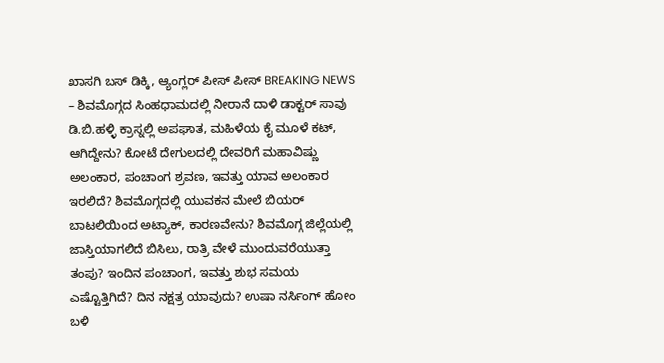ಖಾಸಗಿ ಬಸ್ ಡಿಕ್ಕಿ, ಆ್ಯಂಗ್ಲರ್ ಪೀಸ್ ಪೀಸ್ BREAKING NEWS – ಶಿವಮೊಗ್ಗದ ಸಿಂಹಧಾಮದಲ್ಲಿ ನೀರಾನೆ ದಾಳಿ ಡಾಕ್ಟರ್ ಸಾವು ಡಿ.ಬಿ.ಹಳ್ಳಿ ಕ್ರಾಸ್ನಲ್ಲಿ ಅಪಘಾತ, ಮಹಿಳೆಯ ಕೈ ಮೂಳೆ ಕಟ್, ಆಗಿದ್ದೇನು? ಕೋಟೆ ದೇಗುಲದಲ್ಲಿ ದೇವರಿಗೆ ಮಹಾವಿಷ್ಣು ಅಲಂಕಾರ, ಪಂಚಾಂಗ ಶ್ರವಣ, ಇವತ್ತು ಯಾವ ಅಲಂಕಾರ ಇರಲಿದೆ? ಶಿವಮೊಗ್ಗದಲ್ಲಿ ಯುವಕನ ಮೇಲೆ ಬಿಯರ್ ಬಾಟಲಿಯಿಂದ ಅಟ್ಯಾಕ್, ಕಾರಣವೇನು? ಶಿವಮೊಗ್ಗ ಜಿಲ್ಲೆಯಲ್ಲಿ ಜಾಸ್ತಿಯಾಗಲಿದೆ ಬಿಸಿಲು, ರಾತ್ರಿ ವೇಳೆ ಮುಂದುವರೆಯುತ್ತಾ ತಂಪು? ಇಂದಿನ ಪಂಚಾಂಗ, ಇವತ್ತು ಶುಭ ಸಮಯ ಎಷ್ಟೊತ್ತಿಗಿದೆ? ದಿನ ನಕ್ಷತ್ರ ಯಾವುದು? ಉಷಾ ನರ್ಸಿಂಗ್ ಹೋಂ ಬಳಿ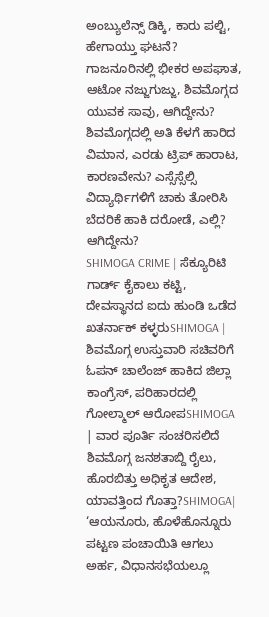ಅಂಬ್ಯುಲೆನ್ಸ್ ಡಿಕ್ಕಿ, ಕಾರು ಪಲ್ಟಿ, ಹೇಗಾಯ್ತು ಘಟನೆ? ಗಾಜನೂರಿನಲ್ಲಿ ಭೀಕರ ಅಪಘಾತ, ಆಟೋ ನಜ್ಜುಗುಜ್ಜು, ಶಿವಮೊಗ್ಗದ ಯುವಕ ಸಾವು, ಆಗಿದ್ದೇನು? ಶಿವಮೊಗ್ಗದಲ್ಲಿ ಅತಿ ಕೆಳಗೆ ಹಾರಿದ ವಿಮಾನ, ಎರಡು ಟ್ರಿಪ್ ಹಾರಾಟ, ಕಾರಣವೇನು? ಎಸ್ಸೆಸ್ಸೆಲ್ಸಿ ವಿದ್ಯಾರ್ಥಿಗಳಿಗೆ ಚಾಕು ತೋರಿಸಿ ಬೆದರಿಕೆ ಹಾಕಿ ದರೋಡೆ, ಎಲ್ಲಿ? ಆಗಿದ್ದೇನು?
SHIMOGA CRIME | ಸೆಕ್ಯೂರಿಟಿ ಗಾರ್ಡ್ ಕೈಕಾಲು ಕಟ್ಟಿ, ದೇವಸ್ಥಾನದ ಐದು ಹುಂಡಿ ಒಡೆದ ಖತರ್ನಾಕ್ ಕಳ್ಳರುSHIMOGA | ಶಿವಮೊಗ್ಗ ಉಸ್ತುವಾರಿ ಸಚಿವರಿಗೆ ಓಪನ್ ಚಾಲೆಂಜ್ ಹಾಕಿದ ಜಿಲ್ಲಾ ಕಾಂಗ್ರೆಸ್, ಪರಿಹಾರದಲ್ಲಿ ಗೋಲ್ಮಾಲ್ ಆರೋಪSHIMOGA | ವಾರ ಪೂರ್ತಿ ಸಂಚರಿಸಲಿದೆ ಶಿವಮೊಗ್ಗ ಜನಶತಾಬ್ದಿ ರೈಲು, ಹೊರಬಿತ್ತು ಅಧಿಕೃತ ಆದೇಶ, ಯಾವತ್ತಿಂದ ಗೊತ್ತಾ?SHIMOGA| ‘ಆಯನೂರು, ಹೊಳೆಹೊನ್ನೂರು ಪಟ್ಟಣ ಪಂಚಾಯಿತಿ ಆಗಲು ಅರ್ಹ, ವಿಧಾನಸಭೆಯಲ್ಲೂ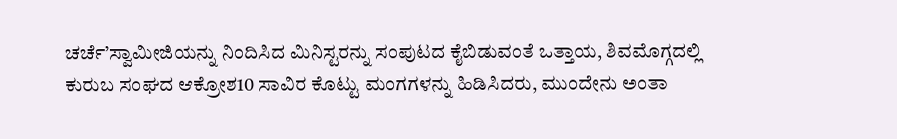ಚರ್ಚೆ’ಸ್ವಾಮೀಜಿಯನ್ನು ನಿಂದಿಸಿದ ಮಿನಿಸ್ಟರನ್ನು ಸಂಪುಟದ ಕೈಬಿಡುವಂತೆ ಒತ್ತಾಯ, ಶಿವಮೊಗ್ಗದಲ್ಲಿ ಕುರುಬ ಸಂಘದ ಆಕ್ರೋಶ10 ಸಾವಿರ ಕೊಟ್ಟು ಮಂಗಗಳನ್ನು ಹಿಡಿಸಿದರು, ಮುಂದೇನು ಅಂತಾ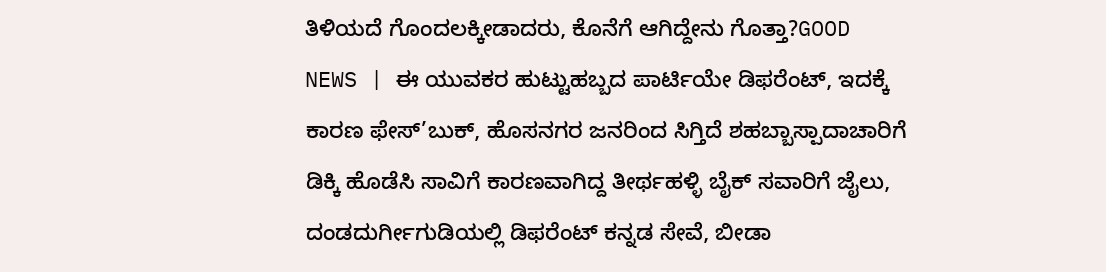ತಿಳಿಯದೆ ಗೊಂದಲಕ್ಕೀಡಾದರು, ಕೊನೆಗೆ ಆಗಿದ್ದೇನು ಗೊತ್ತಾ?GOOD NEWS | ಈ ಯುವಕರ ಹುಟ್ಟುಹಬ್ಬದ ಪಾರ್ಟಿಯೇ ಡಿಫರೆಂಟ್, ಇದಕ್ಕೆ ಕಾರಣ ಫೇಸ್’ಬುಕ್, ಹೊಸನಗರ ಜನರಿಂದ ಸಿಗ್ತಿದೆ ಶಹಬ್ಬಾಸ್ಪಾದಾಚಾರಿಗೆ ಡಿಕ್ಕಿ ಹೊಡೆಸಿ ಸಾವಿಗೆ ಕಾರಣವಾಗಿದ್ದ ತೀರ್ಥಹಳ್ಳಿ ಬೈಕ್ ಸವಾರಿಗೆ ಜೈಲು, ದಂಡದುರ್ಗೀಗುಡಿಯಲ್ಲಿ ಡಿಫರೆಂಟ್ ಕನ್ನಡ ಸೇವೆ, ಬೀಡಾ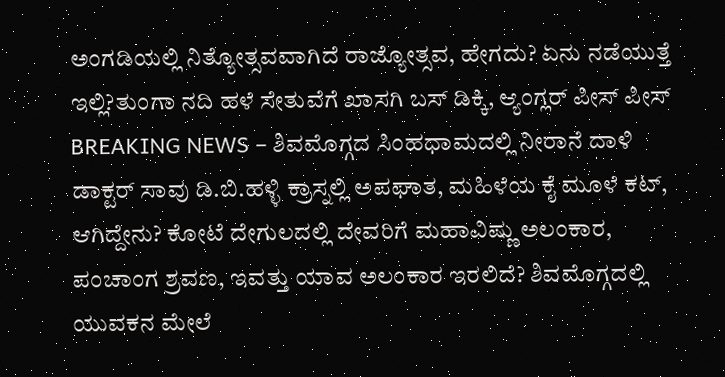ಅಂಗಡಿಯಲ್ಲಿ ನಿತ್ಯೋತ್ಸವವಾಗಿದೆ ರಾಜ್ಯೋತ್ಸವ, ಹೇಗದು? ಏನು ನಡೆಯುತ್ತೆ ಇಲ್ಲಿ?ತುಂಗಾ ನದಿ ಹಳೆ ಸೇತುವೆಗೆ ಖಾಸಗಿ ಬಸ್ ಡಿಕ್ಕಿ, ಆ್ಯಂಗ್ಲರ್ ಪೀಸ್ ಪೀಸ್ BREAKING NEWS – ಶಿವಮೊಗ್ಗದ ಸಿಂಹಧಾಮದಲ್ಲಿ ನೀರಾನೆ ದಾಳಿ ಡಾಕ್ಟರ್ ಸಾವು ಡಿ.ಬಿ.ಹಳ್ಳಿ ಕ್ರಾಸ್ನಲ್ಲಿ ಅಪಘಾತ, ಮಹಿಳೆಯ ಕೈ ಮೂಳೆ ಕಟ್, ಆಗಿದ್ದೇನು? ಕೋಟೆ ದೇಗುಲದಲ್ಲಿ ದೇವರಿಗೆ ಮಹಾವಿಷ್ಣು ಅಲಂಕಾರ, ಪಂಚಾಂಗ ಶ್ರವಣ, ಇವತ್ತು ಯಾವ ಅಲಂಕಾರ ಇರಲಿದೆ? ಶಿವಮೊಗ್ಗದಲ್ಲಿ ಯುವಕನ ಮೇಲೆ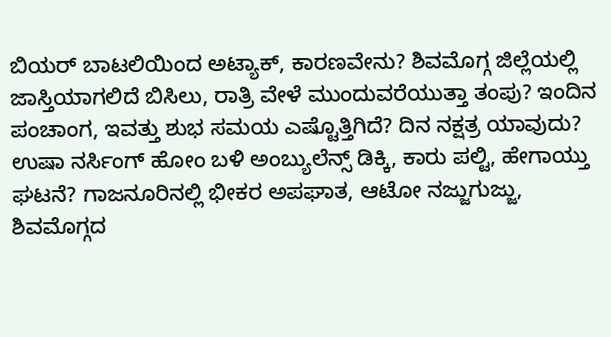ಬಿಯರ್ ಬಾಟಲಿಯಿಂದ ಅಟ್ಯಾಕ್, ಕಾರಣವೇನು? ಶಿವಮೊಗ್ಗ ಜಿಲ್ಲೆಯಲ್ಲಿ ಜಾಸ್ತಿಯಾಗಲಿದೆ ಬಿಸಿಲು, ರಾತ್ರಿ ವೇಳೆ ಮುಂದುವರೆಯುತ್ತಾ ತಂಪು? ಇಂದಿನ ಪಂಚಾಂಗ, ಇವತ್ತು ಶುಭ ಸಮಯ ಎಷ್ಟೊತ್ತಿಗಿದೆ? ದಿನ ನಕ್ಷತ್ರ ಯಾವುದು? ಉಷಾ ನರ್ಸಿಂಗ್ ಹೋಂ ಬಳಿ ಅಂಬ್ಯುಲೆನ್ಸ್ ಡಿಕ್ಕಿ, ಕಾರು ಪಲ್ಟಿ, ಹೇಗಾಯ್ತು ಘಟನೆ? ಗಾಜನೂರಿನಲ್ಲಿ ಭೀಕರ ಅಪಘಾತ, ಆಟೋ ನಜ್ಜುಗುಜ್ಜು, ಶಿವಮೊಗ್ಗದ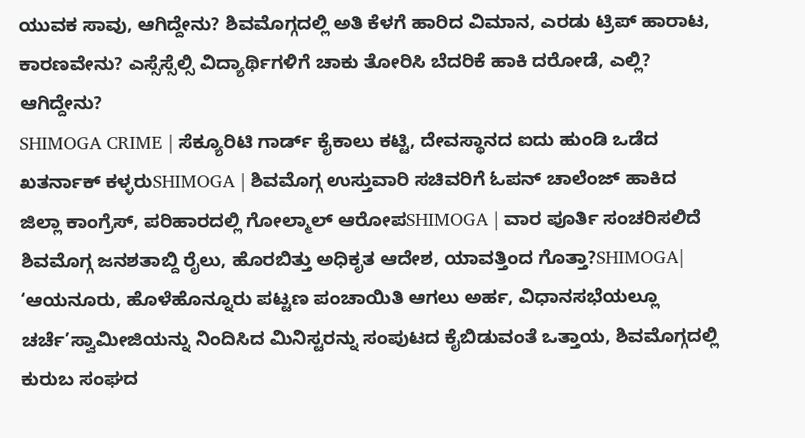ಯುವಕ ಸಾವು, ಆಗಿದ್ದೇನು? ಶಿವಮೊಗ್ಗದಲ್ಲಿ ಅತಿ ಕೆಳಗೆ ಹಾರಿದ ವಿಮಾನ, ಎರಡು ಟ್ರಿಪ್ ಹಾರಾಟ, ಕಾರಣವೇನು? ಎಸ್ಸೆಸ್ಸೆಲ್ಸಿ ವಿದ್ಯಾರ್ಥಿಗಳಿಗೆ ಚಾಕು ತೋರಿಸಿ ಬೆದರಿಕೆ ಹಾಕಿ ದರೋಡೆ, ಎಲ್ಲಿ? ಆಗಿದ್ದೇನು?
SHIMOGA CRIME | ಸೆಕ್ಯೂರಿಟಿ ಗಾರ್ಡ್ ಕೈಕಾಲು ಕಟ್ಟಿ, ದೇವಸ್ಥಾನದ ಐದು ಹುಂಡಿ ಒಡೆದ ಖತರ್ನಾಕ್ ಕಳ್ಳರುSHIMOGA | ಶಿವಮೊಗ್ಗ ಉಸ್ತುವಾರಿ ಸಚಿವರಿಗೆ ಓಪನ್ ಚಾಲೆಂಜ್ ಹಾಕಿದ ಜಿಲ್ಲಾ ಕಾಂಗ್ರೆಸ್, ಪರಿಹಾರದಲ್ಲಿ ಗೋಲ್ಮಾಲ್ ಆರೋಪSHIMOGA | ವಾರ ಪೂರ್ತಿ ಸಂಚರಿಸಲಿದೆ ಶಿವಮೊಗ್ಗ ಜನಶತಾಬ್ದಿ ರೈಲು, ಹೊರಬಿತ್ತು ಅಧಿಕೃತ ಆದೇಶ, ಯಾವತ್ತಿಂದ ಗೊತ್ತಾ?SHIMOGA| ‘ಆಯನೂರು, ಹೊಳೆಹೊನ್ನೂರು ಪಟ್ಟಣ ಪಂಚಾಯಿತಿ ಆಗಲು ಅರ್ಹ, ವಿಧಾನಸಭೆಯಲ್ಲೂ ಚರ್ಚೆ’ಸ್ವಾಮೀಜಿಯನ್ನು ನಿಂದಿಸಿದ ಮಿನಿಸ್ಟರನ್ನು ಸಂಪುಟದ ಕೈಬಿಡುವಂತೆ ಒತ್ತಾಯ, ಶಿವಮೊಗ್ಗದಲ್ಲಿ ಕುರುಬ ಸಂಘದ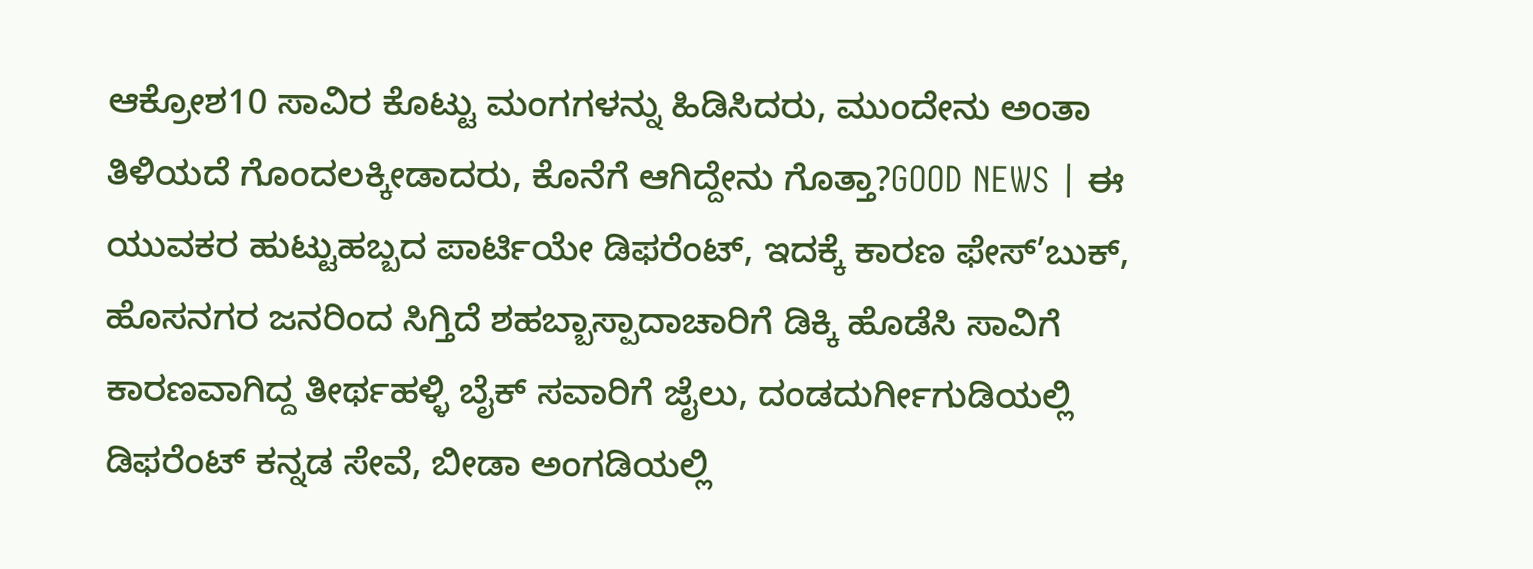ಆಕ್ರೋಶ10 ಸಾವಿರ ಕೊಟ್ಟು ಮಂಗಗಳನ್ನು ಹಿಡಿಸಿದರು, ಮುಂದೇನು ಅಂತಾ ತಿಳಿಯದೆ ಗೊಂದಲಕ್ಕೀಡಾದರು, ಕೊನೆಗೆ ಆಗಿದ್ದೇನು ಗೊತ್ತಾ?GOOD NEWS | ಈ ಯುವಕರ ಹುಟ್ಟುಹಬ್ಬದ ಪಾರ್ಟಿಯೇ ಡಿಫರೆಂಟ್, ಇದಕ್ಕೆ ಕಾರಣ ಫೇಸ್’ಬುಕ್, ಹೊಸನಗರ ಜನರಿಂದ ಸಿಗ್ತಿದೆ ಶಹಬ್ಬಾಸ್ಪಾದಾಚಾರಿಗೆ ಡಿಕ್ಕಿ ಹೊಡೆಸಿ ಸಾವಿಗೆ ಕಾರಣವಾಗಿದ್ದ ತೀರ್ಥಹಳ್ಳಿ ಬೈಕ್ ಸವಾರಿಗೆ ಜೈಲು, ದಂಡದುರ್ಗೀಗುಡಿಯಲ್ಲಿ ಡಿಫರೆಂಟ್ ಕನ್ನಡ ಸೇವೆ, ಬೀಡಾ ಅಂಗಡಿಯಲ್ಲಿ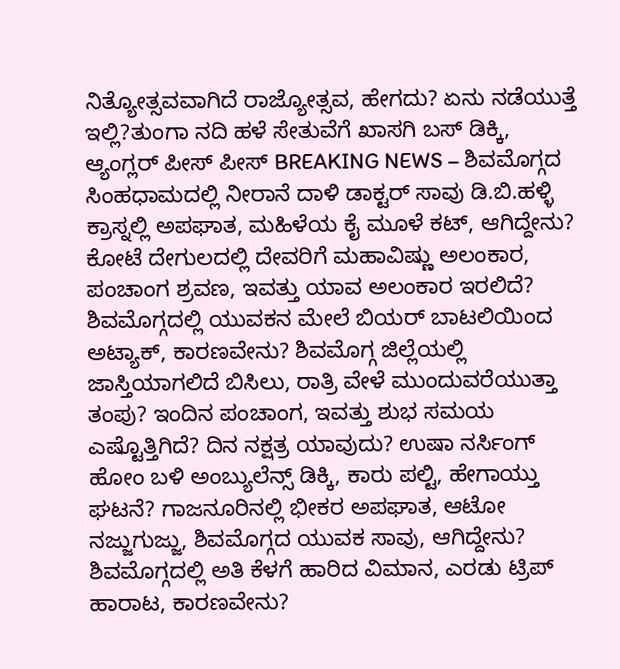ನಿತ್ಯೋತ್ಸವವಾಗಿದೆ ರಾಜ್ಯೋತ್ಸವ, ಹೇಗದು? ಏನು ನಡೆಯುತ್ತೆ ಇಲ್ಲಿ?ತುಂಗಾ ನದಿ ಹಳೆ ಸೇತುವೆಗೆ ಖಾಸಗಿ ಬಸ್ ಡಿಕ್ಕಿ, ಆ್ಯಂಗ್ಲರ್ ಪೀಸ್ ಪೀಸ್ BREAKING NEWS – ಶಿವಮೊಗ್ಗದ ಸಿಂಹಧಾಮದಲ್ಲಿ ನೀರಾನೆ ದಾಳಿ ಡಾಕ್ಟರ್ ಸಾವು ಡಿ.ಬಿ.ಹಳ್ಳಿ ಕ್ರಾಸ್ನಲ್ಲಿ ಅಪಘಾತ, ಮಹಿಳೆಯ ಕೈ ಮೂಳೆ ಕಟ್, ಆಗಿದ್ದೇನು? ಕೋಟೆ ದೇಗುಲದಲ್ಲಿ ದೇವರಿಗೆ ಮಹಾವಿಷ್ಣು ಅಲಂಕಾರ, ಪಂಚಾಂಗ ಶ್ರವಣ, ಇವತ್ತು ಯಾವ ಅಲಂಕಾರ ಇರಲಿದೆ? ಶಿವಮೊಗ್ಗದಲ್ಲಿ ಯುವಕನ ಮೇಲೆ ಬಿಯರ್ ಬಾಟಲಿಯಿಂದ ಅಟ್ಯಾಕ್, ಕಾರಣವೇನು? ಶಿವಮೊಗ್ಗ ಜಿಲ್ಲೆಯಲ್ಲಿ ಜಾಸ್ತಿಯಾಗಲಿದೆ ಬಿಸಿಲು, ರಾತ್ರಿ ವೇಳೆ ಮುಂದುವರೆಯುತ್ತಾ ತಂಪು? ಇಂದಿನ ಪಂಚಾಂಗ, ಇವತ್ತು ಶುಭ ಸಮಯ ಎಷ್ಟೊತ್ತಿಗಿದೆ? ದಿನ ನಕ್ಷತ್ರ ಯಾವುದು? ಉಷಾ ನರ್ಸಿಂಗ್ ಹೋಂ ಬಳಿ ಅಂಬ್ಯುಲೆನ್ಸ್ ಡಿಕ್ಕಿ, ಕಾರು ಪಲ್ಟಿ, ಹೇಗಾಯ್ತು ಘಟನೆ? ಗಾಜನೂರಿನಲ್ಲಿ ಭೀಕರ ಅಪಘಾತ, ಆಟೋ ನಜ್ಜುಗುಜ್ಜು, ಶಿವಮೊಗ್ಗದ ಯುವಕ ಸಾವು, ಆಗಿದ್ದೇನು? ಶಿವಮೊಗ್ಗದಲ್ಲಿ ಅತಿ ಕೆಳಗೆ ಹಾರಿದ ವಿಮಾನ, ಎರಡು ಟ್ರಿಪ್ ಹಾರಾಟ, ಕಾರಣವೇನು?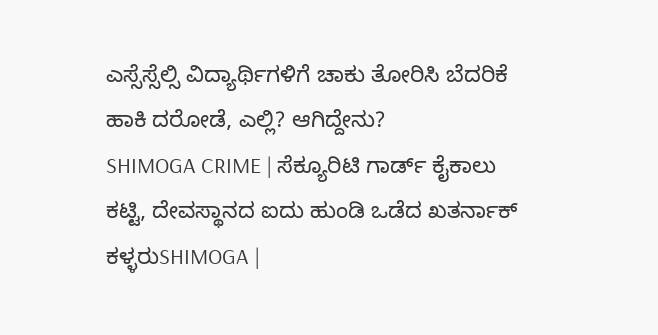ಎಸ್ಸೆಸ್ಸೆಲ್ಸಿ ವಿದ್ಯಾರ್ಥಿಗಳಿಗೆ ಚಾಕು ತೋರಿಸಿ ಬೆದರಿಕೆ ಹಾಕಿ ದರೋಡೆ, ಎಲ್ಲಿ? ಆಗಿದ್ದೇನು?
SHIMOGA CRIME | ಸೆಕ್ಯೂರಿಟಿ ಗಾರ್ಡ್ ಕೈಕಾಲು ಕಟ್ಟಿ, ದೇವಸ್ಥಾನದ ಐದು ಹುಂಡಿ ಒಡೆದ ಖತರ್ನಾಕ್ ಕಳ್ಳರುSHIMOGA |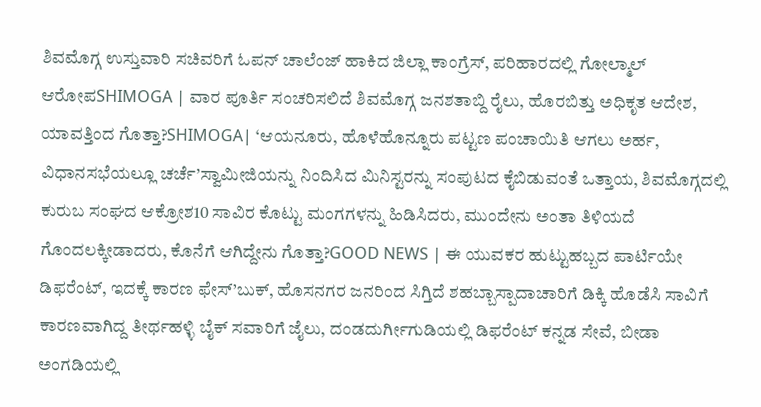ಶಿವಮೊಗ್ಗ ಉಸ್ತುವಾರಿ ಸಚಿವರಿಗೆ ಓಪನ್ ಚಾಲೆಂಜ್ ಹಾಕಿದ ಜಿಲ್ಲಾ ಕಾಂಗ್ರೆಸ್, ಪರಿಹಾರದಲ್ಲಿ ಗೋಲ್ಮಾಲ್ ಆರೋಪSHIMOGA | ವಾರ ಪೂರ್ತಿ ಸಂಚರಿಸಲಿದೆ ಶಿವಮೊಗ್ಗ ಜನಶತಾಬ್ದಿ ರೈಲು, ಹೊರಬಿತ್ತು ಅಧಿಕೃತ ಆದೇಶ, ಯಾವತ್ತಿಂದ ಗೊತ್ತಾ?SHIMOGA| ‘ಆಯನೂರು, ಹೊಳೆಹೊನ್ನೂರು ಪಟ್ಟಣ ಪಂಚಾಯಿತಿ ಆಗಲು ಅರ್ಹ, ವಿಧಾನಸಭೆಯಲ್ಲೂ ಚರ್ಚೆ’ಸ್ವಾಮೀಜಿಯನ್ನು ನಿಂದಿಸಿದ ಮಿನಿಸ್ಟರನ್ನು ಸಂಪುಟದ ಕೈಬಿಡುವಂತೆ ಒತ್ತಾಯ, ಶಿವಮೊಗ್ಗದಲ್ಲಿ ಕುರುಬ ಸಂಘದ ಆಕ್ರೋಶ10 ಸಾವಿರ ಕೊಟ್ಟು ಮಂಗಗಳನ್ನು ಹಿಡಿಸಿದರು, ಮುಂದೇನು ಅಂತಾ ತಿಳಿಯದೆ ಗೊಂದಲಕ್ಕೀಡಾದರು, ಕೊನೆಗೆ ಆಗಿದ್ದೇನು ಗೊತ್ತಾ?GOOD NEWS | ಈ ಯುವಕರ ಹುಟ್ಟುಹಬ್ಬದ ಪಾರ್ಟಿಯೇ ಡಿಫರೆಂಟ್, ಇದಕ್ಕೆ ಕಾರಣ ಫೇಸ್’ಬುಕ್, ಹೊಸನಗರ ಜನರಿಂದ ಸಿಗ್ತಿದೆ ಶಹಬ್ಬಾಸ್ಪಾದಾಚಾರಿಗೆ ಡಿಕ್ಕಿ ಹೊಡೆಸಿ ಸಾವಿಗೆ ಕಾರಣವಾಗಿದ್ದ ತೀರ್ಥಹಳ್ಳಿ ಬೈಕ್ ಸವಾರಿಗೆ ಜೈಲು, ದಂಡದುರ್ಗೀಗುಡಿಯಲ್ಲಿ ಡಿಫರೆಂಟ್ ಕನ್ನಡ ಸೇವೆ, ಬೀಡಾ ಅಂಗಡಿಯಲ್ಲಿ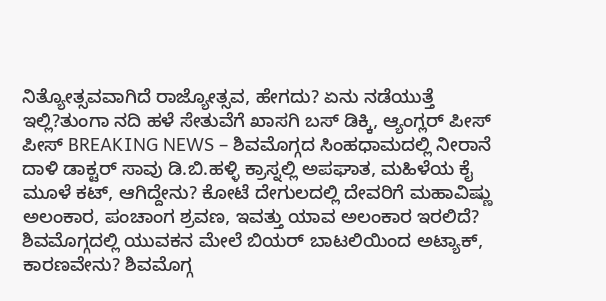ನಿತ್ಯೋತ್ಸವವಾಗಿದೆ ರಾಜ್ಯೋತ್ಸವ, ಹೇಗದು? ಏನು ನಡೆಯುತ್ತೆ ಇಲ್ಲಿ?ತುಂಗಾ ನದಿ ಹಳೆ ಸೇತುವೆಗೆ ಖಾಸಗಿ ಬಸ್ ಡಿಕ್ಕಿ, ಆ್ಯಂಗ್ಲರ್ ಪೀಸ್ ಪೀಸ್ BREAKING NEWS – ಶಿವಮೊಗ್ಗದ ಸಿಂಹಧಾಮದಲ್ಲಿ ನೀರಾನೆ ದಾಳಿ ಡಾಕ್ಟರ್ ಸಾವು ಡಿ.ಬಿ.ಹಳ್ಳಿ ಕ್ರಾಸ್ನಲ್ಲಿ ಅಪಘಾತ, ಮಹಿಳೆಯ ಕೈ ಮೂಳೆ ಕಟ್, ಆಗಿದ್ದೇನು? ಕೋಟೆ ದೇಗುಲದಲ್ಲಿ ದೇವರಿಗೆ ಮಹಾವಿಷ್ಣು ಅಲಂಕಾರ, ಪಂಚಾಂಗ ಶ್ರವಣ, ಇವತ್ತು ಯಾವ ಅಲಂಕಾರ ಇರಲಿದೆ? ಶಿವಮೊಗ್ಗದಲ್ಲಿ ಯುವಕನ ಮೇಲೆ ಬಿಯರ್ ಬಾಟಲಿಯಿಂದ ಅಟ್ಯಾಕ್, ಕಾರಣವೇನು? ಶಿವಮೊಗ್ಗ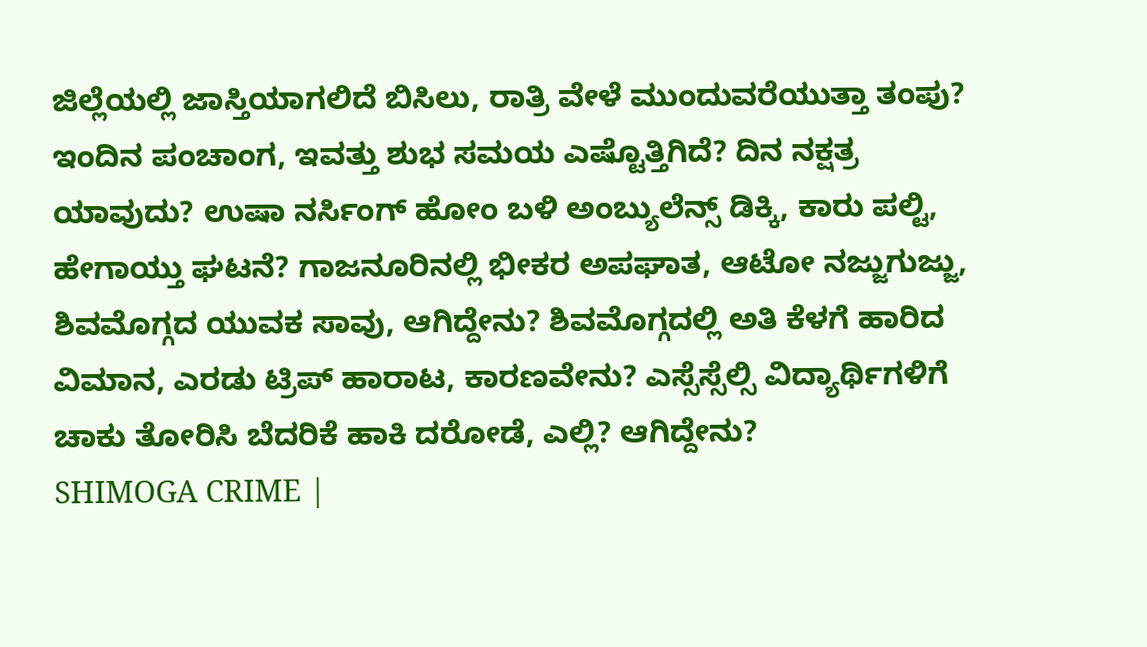ಜಿಲ್ಲೆಯಲ್ಲಿ ಜಾಸ್ತಿಯಾಗಲಿದೆ ಬಿಸಿಲು, ರಾತ್ರಿ ವೇಳೆ ಮುಂದುವರೆಯುತ್ತಾ ತಂಪು? ಇಂದಿನ ಪಂಚಾಂಗ, ಇವತ್ತು ಶುಭ ಸಮಯ ಎಷ್ಟೊತ್ತಿಗಿದೆ? ದಿನ ನಕ್ಷತ್ರ ಯಾವುದು? ಉಷಾ ನರ್ಸಿಂಗ್ ಹೋಂ ಬಳಿ ಅಂಬ್ಯುಲೆನ್ಸ್ ಡಿಕ್ಕಿ, ಕಾರು ಪಲ್ಟಿ, ಹೇಗಾಯ್ತು ಘಟನೆ? ಗಾಜನೂರಿನಲ್ಲಿ ಭೀಕರ ಅಪಘಾತ, ಆಟೋ ನಜ್ಜುಗುಜ್ಜು, ಶಿವಮೊಗ್ಗದ ಯುವಕ ಸಾವು, ಆಗಿದ್ದೇನು? ಶಿವಮೊಗ್ಗದಲ್ಲಿ ಅತಿ ಕೆಳಗೆ ಹಾರಿದ ವಿಮಾನ, ಎರಡು ಟ್ರಿಪ್ ಹಾರಾಟ, ಕಾರಣವೇನು? ಎಸ್ಸೆಸ್ಸೆಲ್ಸಿ ವಿದ್ಯಾರ್ಥಿಗಳಿಗೆ ಚಾಕು ತೋರಿಸಿ ಬೆದರಿಕೆ ಹಾಕಿ ದರೋಡೆ, ಎಲ್ಲಿ? ಆಗಿದ್ದೇನು?
SHIMOGA CRIME |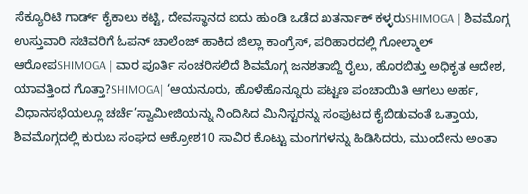ಸೆಕ್ಯೂರಿಟಿ ಗಾರ್ಡ್ ಕೈಕಾಲು ಕಟ್ಟಿ, ದೇವಸ್ಥಾನದ ಐದು ಹುಂಡಿ ಒಡೆದ ಖತರ್ನಾಕ್ ಕಳ್ಳರುSHIMOGA | ಶಿವಮೊಗ್ಗ ಉಸ್ತುವಾರಿ ಸಚಿವರಿಗೆ ಓಪನ್ ಚಾಲೆಂಜ್ ಹಾಕಿದ ಜಿಲ್ಲಾ ಕಾಂಗ್ರೆಸ್, ಪರಿಹಾರದಲ್ಲಿ ಗೋಲ್ಮಾಲ್ ಆರೋಪSHIMOGA | ವಾರ ಪೂರ್ತಿ ಸಂಚರಿಸಲಿದೆ ಶಿವಮೊಗ್ಗ ಜನಶತಾಬ್ದಿ ರೈಲು, ಹೊರಬಿತ್ತು ಅಧಿಕೃತ ಆದೇಶ, ಯಾವತ್ತಿಂದ ಗೊತ್ತಾ?SHIMOGA| ‘ಆಯನೂರು, ಹೊಳೆಹೊನ್ನೂರು ಪಟ್ಟಣ ಪಂಚಾಯಿತಿ ಆಗಲು ಅರ್ಹ, ವಿಧಾನಸಭೆಯಲ್ಲೂ ಚರ್ಚೆ’ಸ್ವಾಮೀಜಿಯನ್ನು ನಿಂದಿಸಿದ ಮಿನಿಸ್ಟರನ್ನು ಸಂಪುಟದ ಕೈಬಿಡುವಂತೆ ಒತ್ತಾಯ, ಶಿವಮೊಗ್ಗದಲ್ಲಿ ಕುರುಬ ಸಂಘದ ಆಕ್ರೋಶ10 ಸಾವಿರ ಕೊಟ್ಟು ಮಂಗಗಳನ್ನು ಹಿಡಿಸಿದರು, ಮುಂದೇನು ಅಂತಾ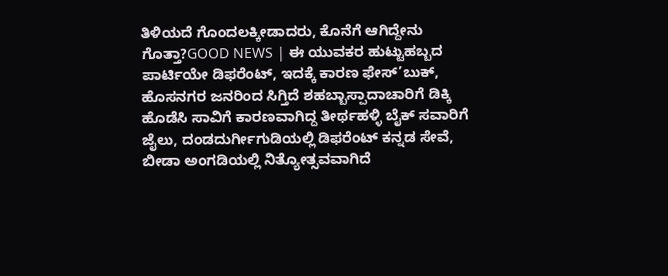ತಿಳಿಯದೆ ಗೊಂದಲಕ್ಕೀಡಾದರು, ಕೊನೆಗೆ ಆಗಿದ್ದೇನು ಗೊತ್ತಾ?GOOD NEWS | ಈ ಯುವಕರ ಹುಟ್ಟುಹಬ್ಬದ ಪಾರ್ಟಿಯೇ ಡಿಫರೆಂಟ್, ಇದಕ್ಕೆ ಕಾರಣ ಫೇಸ್’ಬುಕ್, ಹೊಸನಗರ ಜನರಿಂದ ಸಿಗ್ತಿದೆ ಶಹಬ್ಬಾಸ್ಪಾದಾಚಾರಿಗೆ ಡಿಕ್ಕಿ ಹೊಡೆಸಿ ಸಾವಿಗೆ ಕಾರಣವಾಗಿದ್ದ ತೀರ್ಥಹಳ್ಳಿ ಬೈಕ್ ಸವಾರಿಗೆ ಜೈಲು, ದಂಡದುರ್ಗೀಗುಡಿಯಲ್ಲಿ ಡಿಫರೆಂಟ್ ಕನ್ನಡ ಸೇವೆ, ಬೀಡಾ ಅಂಗಡಿಯಲ್ಲಿ ನಿತ್ಯೋತ್ಸವವಾಗಿದೆ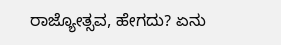ರಾಜ್ಯೋತ್ಸವ, ಹೇಗದು? ಏನು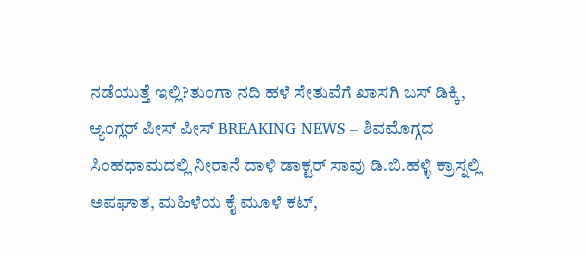ನಡೆಯುತ್ತೆ ಇಲ್ಲಿ?ತುಂಗಾ ನದಿ ಹಳೆ ಸೇತುವೆಗೆ ಖಾಸಗಿ ಬಸ್ ಡಿಕ್ಕಿ, ಆ್ಯಂಗ್ಲರ್ ಪೀಸ್ ಪೀಸ್ BREAKING NEWS – ಶಿವಮೊಗ್ಗದ ಸಿಂಹಧಾಮದಲ್ಲಿ ನೀರಾನೆ ದಾಳಿ ಡಾಕ್ಟರ್ ಸಾವು ಡಿ.ಬಿ.ಹಳ್ಳಿ ಕ್ರಾಸ್ನಲ್ಲಿ ಅಪಘಾತ, ಮಹಿಳೆಯ ಕೈ ಮೂಳೆ ಕಟ್,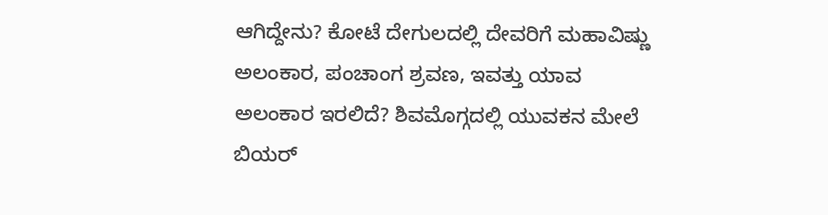ಆಗಿದ್ದೇನು? ಕೋಟೆ ದೇಗುಲದಲ್ಲಿ ದೇವರಿಗೆ ಮಹಾವಿಷ್ಣು ಅಲಂಕಾರ, ಪಂಚಾಂಗ ಶ್ರವಣ, ಇವತ್ತು ಯಾವ ಅಲಂಕಾರ ಇರಲಿದೆ? ಶಿವಮೊಗ್ಗದಲ್ಲಿ ಯುವಕನ ಮೇಲೆ ಬಿಯರ್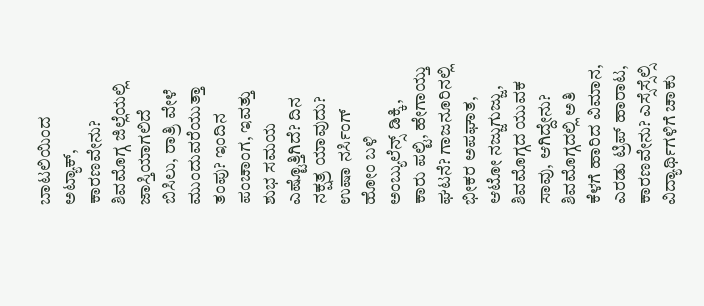ಬಾಟಲಿಯಿಂದ ಅಟ್ಯಾಕ್, ಕಾರಣವೇನು? ಶಿವಮೊಗ್ಗ ಜಿಲ್ಲೆಯಲ್ಲಿ ಜಾಸ್ತಿಯಾಗಲಿದೆ ಬಿಸಿಲು, ರಾತ್ರಿ ವೇಳೆ ಮುಂದುವರೆಯುತ್ತಾ ತಂಪು? ಇಂದಿನ ಪಂಚಾಂಗ, ಇವತ್ತು ಶುಭ ಸಮಯ ಎಷ್ಟೊತ್ತಿಗಿದೆ? ದಿನ ನಕ್ಷತ್ರ ಯಾವುದು? ಉಷಾ ನರ್ಸಿಂಗ್ ಹೋಂ ಬಳಿ ಅಂಬ್ಯುಲೆನ್ಸ್ ಡಿಕ್ಕಿ, ಕಾರು ಪಲ್ಟಿ, ಹೇಗಾಯ್ತು ಘಟನೆ? ಗಾಜನೂರಿನಲ್ಲಿ ಭೀಕರ ಅಪಘಾತ, ಆಟೋ ನಜ್ಜುಗುಜ್ಜು, ಶಿವಮೊಗ್ಗದ ಯುವಕ ಸಾವು, ಆಗಿದ್ದೇನು? ಶಿವಮೊಗ್ಗದಲ್ಲಿ ಅತಿ ಕೆಳಗೆ ಹಾರಿದ ವಿಮಾನ, ಎರಡು ಟ್ರಿಪ್ ಹಾರಾಟ, ಕಾರಣವೇನು? ಎಸ್ಸೆಸ್ಸೆಲ್ಸಿ ವಿದ್ಯಾರ್ಥಿಗಳಿಗೆ ಚಾಕು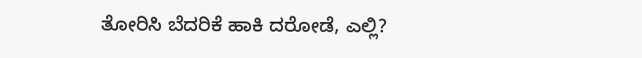ತೋರಿಸಿ ಬೆದರಿಕೆ ಹಾಕಿ ದರೋಡೆ, ಎಲ್ಲಿ?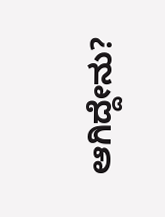ಆಗಿದ್ದೇನು?